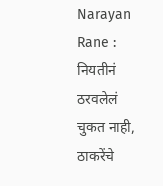Narayan Rane : नियतीनं ठरवलेलं चुकत नाही, ठाकरेंचे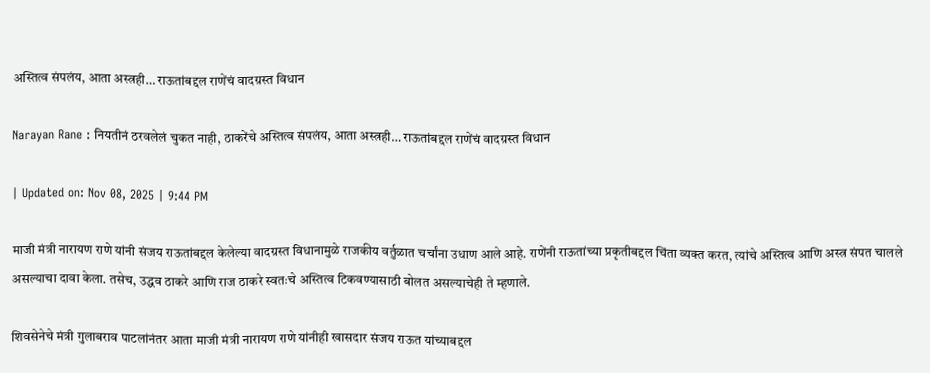अस्तित्व संपलंय, आता अस्त्रही… राऊतांबद्दल राणेंचं वादग्रस्त विधान

Narayan Rane : नियतीनं ठरवलेलं चुकत नाही, ठाकरेंचे अस्तित्व संपलंय, आता अस्त्रही… राऊतांबद्दल राणेंचं वादग्रस्त विधान

| Updated on: Nov 08, 2025 | 9:44 PM

माजी मंत्री नारायण राणे यांनी संजय राऊतांबद्दल केलेल्या वादग्रस्त विधानामुळे राजकीय वर्तुळात चर्चांना उधाण आले आहे. राणेंनी राऊतांच्या प्रकृतीबद्दल चिंता व्यक्त करत, त्यांचे अस्तित्व आणि अस्त्र संपत चालले असल्याचा दावा केला. तसेच, उद्धव ठाकरे आणि राज ठाकरे स्वतःचे अस्तित्व टिकवण्यासाठी बोलत असल्याचेही ते म्हणाले.

शिवसेनेचे मंत्री गुलाबराव पाटलांनंतर आता माजी मंत्री नारायण राणे यांनीही खासदार संजय राऊत यांच्याबद्दल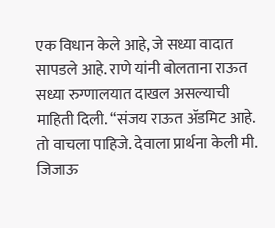एक विधान केले आहे, जे सध्या वादात सापडले आहे. राणे यांनी बोलताना राऊत सध्या रुग्णालयात दाखल असल्याची माहिती दिली. “संजय राऊत ॲडमिट आहे. तो वाचला पाहिजे. देवाला प्रार्थना केली मी. जिजाऊ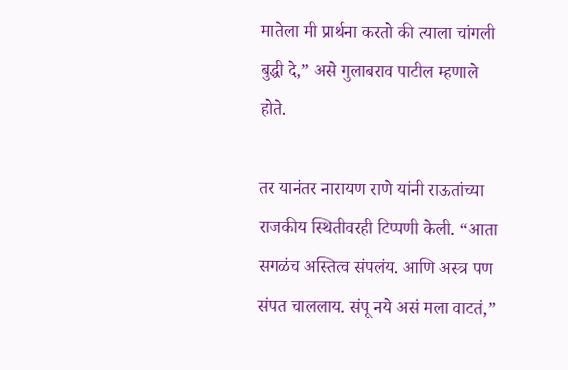मातेला मी प्रार्थना करतो की त्याला चांगली बुद्धी दे,” असे गुलाबराव पाटील म्हणाले होते.

तर यानंतर नारायण राणे यांनी राऊतांच्या राजकीय स्थितीवरही टिप्पणी केली. “आता सगळंच अस्तित्व संपलंय. आणि अस्त्र पण संपत चाललाय. संपू नये असं मला वाटतं,”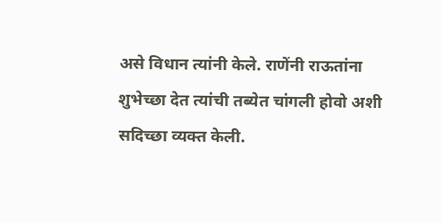असे विधान त्यांनी केले. राणेंनी राऊतांना शुभेच्छा देत त्यांची तब्येत चांगली होवो अशी सदिच्छा व्यक्त केली.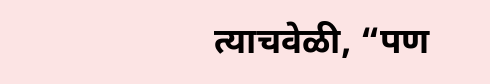त्याचवेळी, “पण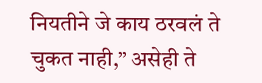नियतीने जे काय ठरवलं ते चुकत नाही,” असेही ते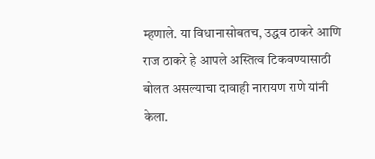म्हणाले. या विधानासोबतच, उद्धव ठाकरे आणि राज ठाकरे हे आपले अस्तित्व टिकवण्यासाठी बोलत असल्याचा दावाही नारायण राणे यांनी केला.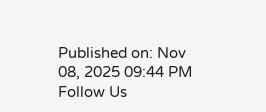Published on: Nov 08, 2025 09:44 PM
Follow Us